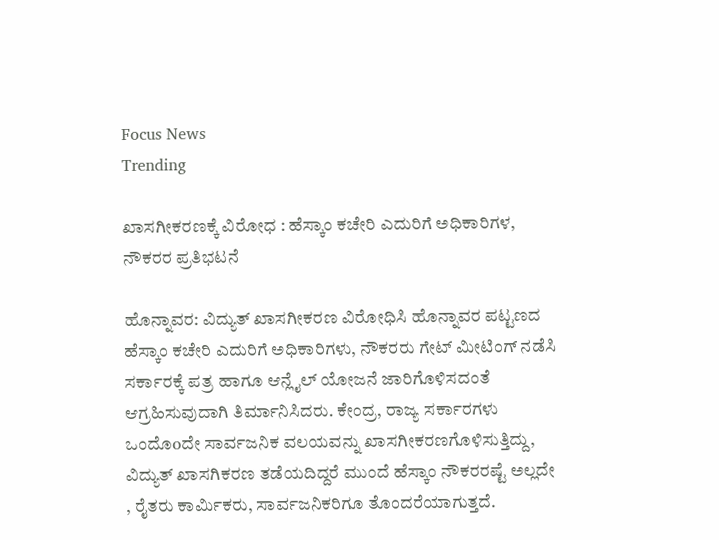Focus News
Trending

ಖಾಸಗೀಕರಣಕ್ಕೆ ವಿರೋಧ : ಹೆಸ್ಕಾಂ ಕಚೇರಿ ಎದುರಿಗೆ ಅಧಿಕಾರಿಗಳ, ನೌಕರರ ಪ್ರತಿಭಟನೆ

ಹೊನ್ನಾವರ: ವಿದ್ಯುತ್ ಖಾಸಗೀಕರಣ ವಿರೋಧಿಸಿ ಹೊನ್ನಾವರ ಪಟ್ಟಣದ ಹೆಸ್ಕಾಂ ಕಚೇರಿ ಎದುರಿಗೆ ಅಧಿಕಾರಿಗಳು, ನೌಕರರು ಗೇಟ್ ಮೀಟಿಂಗ್ ನಡೆಸಿ ಸರ್ಕಾರಕ್ಕೆ ಪತ್ರ ಹಾಗೂ ಆನ್ಲೈಲ್ ಯೋಜನೆ ಜಾರಿಗೊಳಿಸದಂತೆ ಆಗ್ರಹಿಸುವುದಾಗಿ ತಿರ್ಮಾನಿಸಿದರು. ಕೇಂದ್ರ, ರಾಜ್ಯ ಸರ್ಕಾರಗಳು ಒಂದೊoದೇ ಸಾರ್ವಜನಿಕ ವಲಯವನ್ನು ಖಾಸಗೀಕರಣಗೊಳಿಸುತ್ತಿದ್ದು, ವಿದ್ಯುತ್ ಖಾಸಗಿಕರಣ ತಡೆಯದಿದ್ದರೆ ಮುಂದೆ ಹೆಸ್ಕಾಂ ನೌಕರರಷ್ಟೆ ಅಲ್ಲದೇ , ರೈತರು ಕಾರ್ಮಿಕರು, ಸಾರ್ವಜನಿಕರಿಗೂ ತೊಂದರೆಯಾಗುತ್ತದೆ.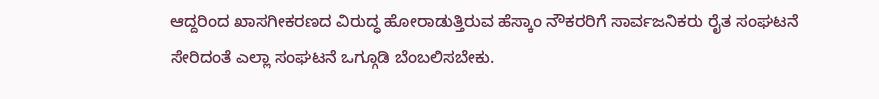ಆದ್ದರಿಂದ ಖಾಸಗೀಕರಣದ ವಿರುದ್ಧ ಹೋರಾಡುತ್ತಿರುವ ಹೆಸ್ಕಾಂ ನೌಕರರಿಗೆ ಸಾರ್ವಜನಿಕರು ರೈತ ಸಂಘಟನೆ ಸೇರಿದಂತೆ ಎಲ್ಲಾ ಸಂಘಟನೆ ಒಗ್ಗೂಡಿ ಬೆಂಬಲಿಸಬೇಕು.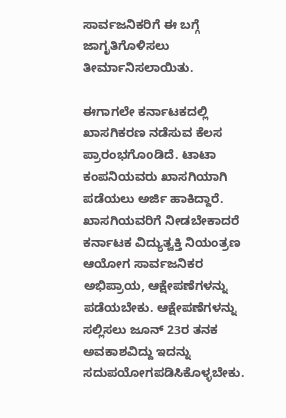ಸಾರ್ವಜನಿಕರಿಗೆ ಈ ಬಗ್ಗೆ ಜಾಗೃತಿಗೊಳಿಸಲು ತೀರ್ಮಾನಿಸಲಾಯಿತು.

ಈಗಾಗಲೇ ಕರ್ನಾಟಕದಲ್ಲಿ ಖಾಸಗಿಕರಣ ನಡೆಸುವ ಕೆಲಸ ಪ್ರಾರಂಭಗೊoಡಿದೆ. ಟಾಟಾ ಕಂಪನಿಯವರು ಖಾಸಗಿಯಾಗಿ ಪಡೆಯಲು ಅರ್ಜಿ ಹಾಕಿದ್ದಾರೆ. ಖಾಸಗಿಯವರಿಗೆ ನೀಡಬೇಕಾದರೆ ಕರ್ನಾಟಕ ವಿದ್ಯುತ್ವಕ್ತಿ ನಿಯಂತ್ರಣ ಆಯೋಗ ಸಾರ್ವಜನಿಕರ ಅಭಿಪ್ರಾಯ, ಆಕ್ಷೇಪಣೆಗಳನ್ನು ಪಡೆಯಬೇಕು. ಆಕ್ಷೇಪಣೆಗಳನ್ನು ಸಲ್ಲಿಸಲು ಜೂನ್ 23ರ ತನಕ ಅವಕಾಶವಿದ್ದು ಇದನ್ನು ಸದುಪಯೋಗಪಡಿಸಿಕೊಳ್ಳಬೇಕು.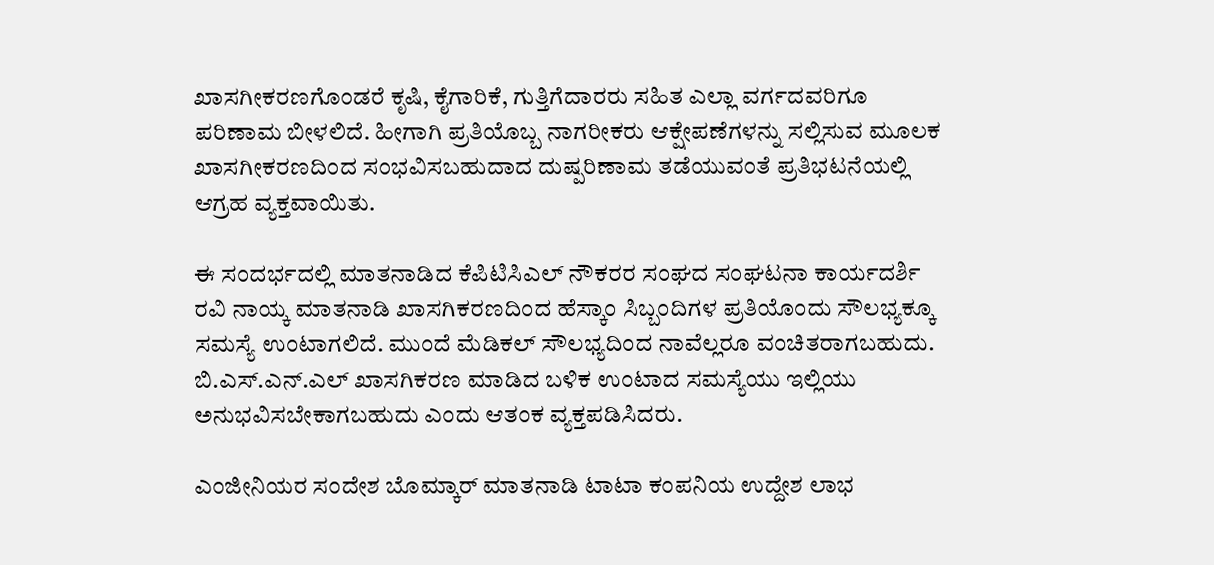ಖಾಸಗೀಕರಣಗೊಂಡರೆ ಕೃಷಿ, ಕೈಗಾರಿಕೆ, ಗುತ್ತಿಗೆದಾರರು ಸಹಿತ ಎಲ್ಲಾ ವರ್ಗದವರಿಗೂ ಪರಿಣಾಮ ಬೀಳಲಿದೆ. ಹೀಗಾಗಿ ಪ್ರತಿಯೊಬ್ಬ ನಾಗರೀಕರು ಆಕ್ಷೇಪಣೆಗಳನ್ನು ಸಲ್ಲಿಸುವ ಮೂಲಕ ಖಾಸಗೀಕರಣದಿಂದ ಸಂಭವಿಸಬಹುದಾದ ದುಷ್ಪರಿಣಾಮ ತಡೆಯುವಂತೆ ಪ್ರತಿಭಟನೆಯಲ್ಲಿ ಆಗ್ರಹ ವ್ಯಕ್ತವಾಯಿತು.

ಈ ಸಂದರ್ಭದಲ್ಲಿ ಮಾತನಾಡಿದ ಕೆಪಿಟಿಸಿಎಲ್ ನೌಕರರ ಸಂಘದ ಸಂಘಟನಾ ಕಾರ್ಯದರ್ಶಿ ರವಿ ನಾಯ್ಕ ಮಾತನಾಡಿ ಖಾಸಗಿಕರಣದಿಂದ ಹೆಸ್ಕಾಂ ಸಿಬ್ಬಂದಿಗಳ ಪ್ರತಿಯೊಂದು ಸೌಲಭ್ಯಕ್ಕೂ ಸಮಸ್ಯೆ ಉಂಟಾಗಲಿದೆ. ಮುಂದೆ ಮೆಡಿಕಲ್ ಸೌಲಭ್ಯದಿಂದ ನಾವೆಲ್ಲರೂ ವಂಚಿತರಾಗಬಹುದು. ಬಿ.ಎಸ್.ಎನ್.ಎಲ್ ಖಾಸಗಿಕರಣ ಮಾಡಿದ ಬಳಿಕ ಉಂಟಾದ ಸಮಸ್ಯೆಯು ಇಲ್ಲಿಯು ಅನುಭವಿಸಬೇಕಾಗಬಹುದು ಎಂದು ಆತಂಕ ವ್ಯಕ್ತಪಡಿಸಿದರು.

ಎಂಜೀನಿಯರ ಸಂದೇಶ ಬೊಮ್ಕಾರ್ ಮಾತನಾಡಿ ಟಾಟಾ ಕಂಪನಿಯ ಉದ್ದೇಶ ಲಾಭ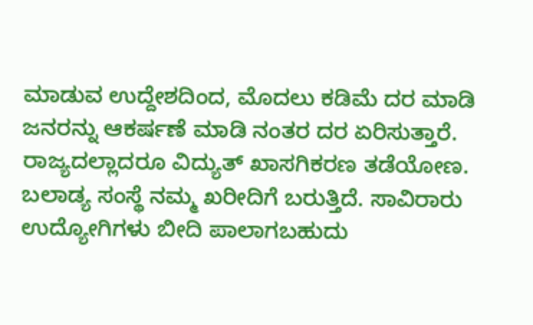ಮಾಡುವ ಉದ್ದೇಶದಿಂದ, ಮೊದಲು ಕಡಿಮೆ ದರ ಮಾಡಿ ಜನರನ್ನು ಆಕರ್ಷಣೆ ಮಾಡಿ ನಂತರ ದರ ಏರಿಸುತ್ತಾರೆ. ರಾಜ್ಯದಲ್ಲಾದರೂ ವಿದ್ಯುತ್ ಖಾಸಗಿಕರಣ ತಡೆಯೋಣ. ಬಲಾಡ್ಯ ಸಂಸ್ಥೆ ನಮ್ಮ ಖರೀದಿಗೆ ಬರುತ್ತಿದೆ. ಸಾವಿರಾರು ಉದ್ಯೋಗಿಗಳು ಬೀದಿ ಪಾಲಾಗಬಹುದು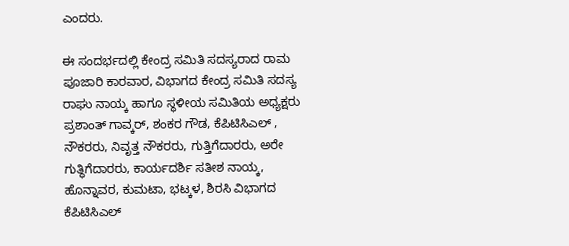ಎಂದರು.

ಈ ಸಂದರ್ಭದಲ್ಲಿ ಕೇಂದ್ರ ಸಮಿತಿ ಸದಸ್ಯರಾದ ರಾಮ ಪೂಜಾರಿ ಕಾರವಾರ, ವಿಭಾಗದ ಕೇಂದ್ರ ಸಮಿತಿ ಸದಸ್ಯ ರಾಘು ನಾಯ್ಕ ಹಾಗೂ ಸ್ಥಳೀಯ ಸಮಿತಿಯ ಅಧ್ಯಕ್ಷರು ಪ್ರಶಾಂತ್ ಗಾವ್ಕರ್, ಶಂಕರ ಗೌಡ, ಕೆಪಿಟಿಸಿಎಲ್ , ನೌಕರರು, ನಿವೃತ್ತ ನೌಕರರು, ಗುತ್ತಿಗೆದಾರರು, ಅರೇ ಗುತ್ಥಿಗೆದಾರರು, ಕಾರ್ಯದರ್ಶಿ ಸತೀಶ ನಾಯ್ಕ, ಹೊನ್ನಾವರ, ಕುಮಟಾ, ಭಟ್ಕಳ, ಶಿರಸಿ ವಿಭಾಗದ ಕೆಪಿಟಿಸಿಎಲ್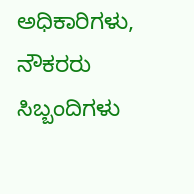ಅಧಿಕಾರಿಗಳು, ನೌಕರರು ಸಿಬ್ಬಂದಿಗಳು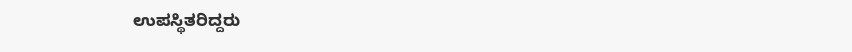ಉಪಸ್ಥಿತರಿದ್ದರು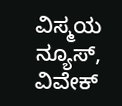ವಿಸ್ಮಯ ನ್ಯೂಸ್, ವಿವೇಕ್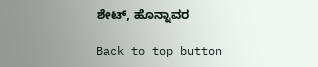ಶೇಟ್, ಹೊನ್ನಾವರ

Back to top button